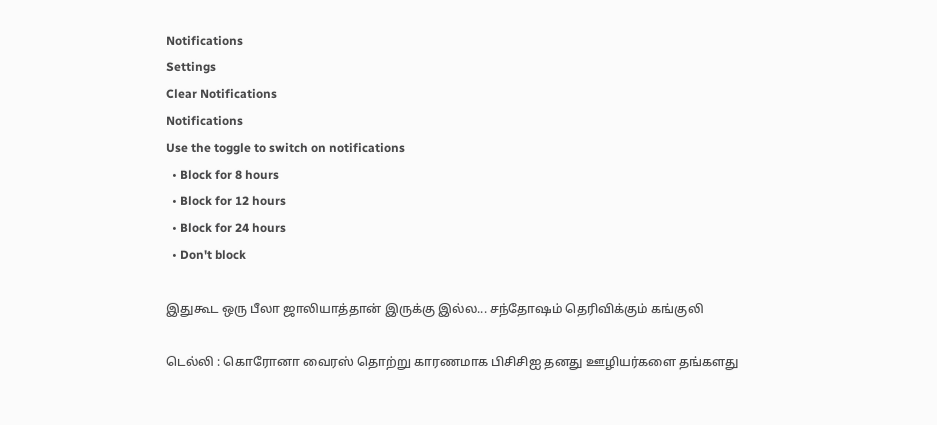Notifications
Settings
Clear Notifications
Notifications
Use the toggle to switch on notifications
  • Block for 8 hours
  • Block for 12 hours
  • Block for 24 hours
  • Don't block

இதுகூட ஒரு பீலா ஜாலியாத்தான் இருக்கு இல்ல... சந்தோஷம் தெரிவிக்கும் கங்குலி

டெல்லி : கொரோனா வைரஸ் தொற்று காரணமாக பிசிசிஐ தனது ஊழியர்களை தங்களது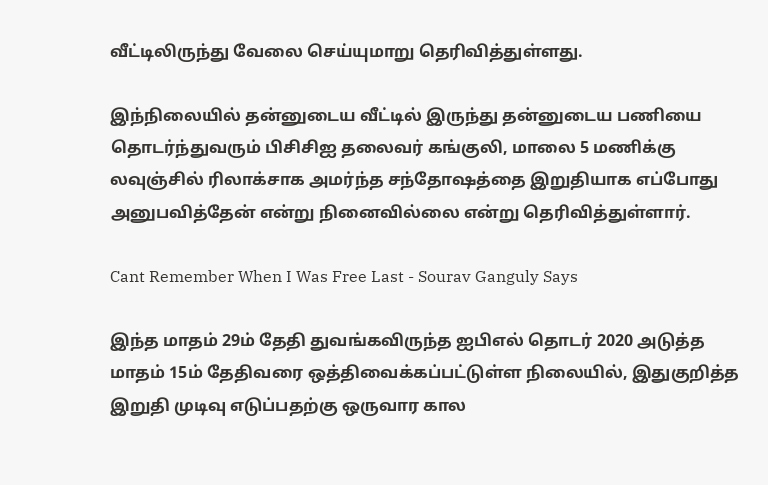வீட்டிலிருந்து வேலை செய்யுமாறு தெரிவித்துள்ளது.

இந்நிலையில் தன்னுடைய வீட்டில் இருந்து தன்னுடைய பணியை தொடர்ந்துவரும் பிசிசிஐ தலைவர் கங்குலி, மாலை 5 மணிக்கு லவுஞ்சில் ரிலாக்சாக அமர்ந்த சந்தோஷத்தை இறுதியாக எப்போது அனுபவித்தேன் என்று நினைவில்லை என்று தெரிவித்துள்ளார்.

Cant Remember When I Was Free Last - Sourav Ganguly Says

இந்த மாதம் 29ம் தேதி துவங்கவிருந்த ஐபிஎல் தொடர் 2020 அடுத்த மாதம் 15ம் தேதிவரை ஒத்திவைக்கப்பட்டுள்ள நிலையில், இதுகுறித்த இறுதி முடிவு எடுப்பதற்கு ஒருவார கால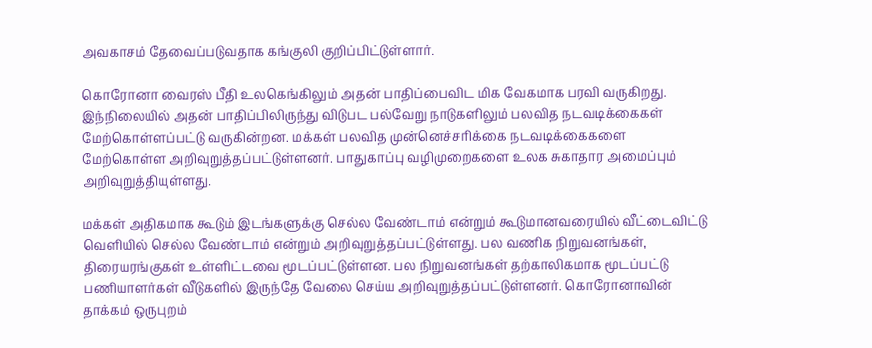அவகாசம் தேவைப்படுவதாக கங்குலி குறிப்பிட்டுள்ளார்.

கொரோனா வைரஸ் பீதி உலகெங்கிலும் அதன் பாதிப்பைவிட மிக வேகமாக பரவி வருகிறது. இந்நிலையில் அதன் பாதிப்பிலிருந்து விடுபட பல்வேறு நாடுகளிலும் பலவித நடவடிக்கைகள் மேற்கொள்ளப்பட்டு வருகின்றன. மக்கள் பலவித முன்னெச்சரிக்கை நடவடிக்கைகளை மேற்கொள்ள அறிவுறுத்தப்பட்டுள்ளனர். பாதுகாப்பு வழிமுறைகளை உலக சுகாதார அமைப்பும் அறிவுறுத்தியுள்ளது.

மக்கள் அதிகமாக கூடும் இடங்களுக்கு செல்ல வேண்டாம் என்றும் கூடுமானவரையில் வீட்டைவிட்டு வெளியில் செல்ல வேண்டாம் என்றும் அறிவுறுத்தப்பட்டுள்ளது. பல வணிக நிறுவனங்கள், திரையரங்குகள் உள்ளிட்டவை மூடப்பட்டுள்ளன. பல நிறுவனங்கள் தற்காலிகமாக மூடப்பட்டு பணியாளர்கள் வீடுகளில் இருந்தே வேலை செய்ய அறிவுறுத்தப்பட்டுள்ளனர். கொரோனாவின் தாக்கம் ஒருபுறம்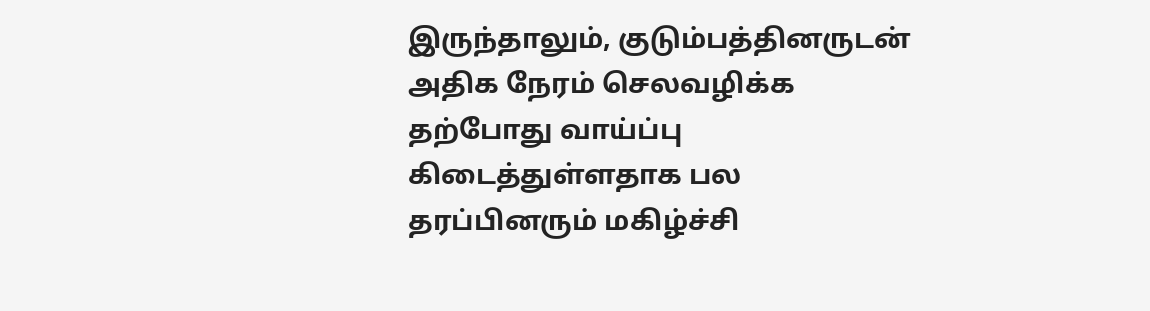இருந்தாலும், குடும்பத்தினருடன் அதிக நேரம் செலவழிக்க தற்போது வாய்ப்பு கிடைத்துள்ளதாக பல தரப்பினரும் மகிழ்ச்சி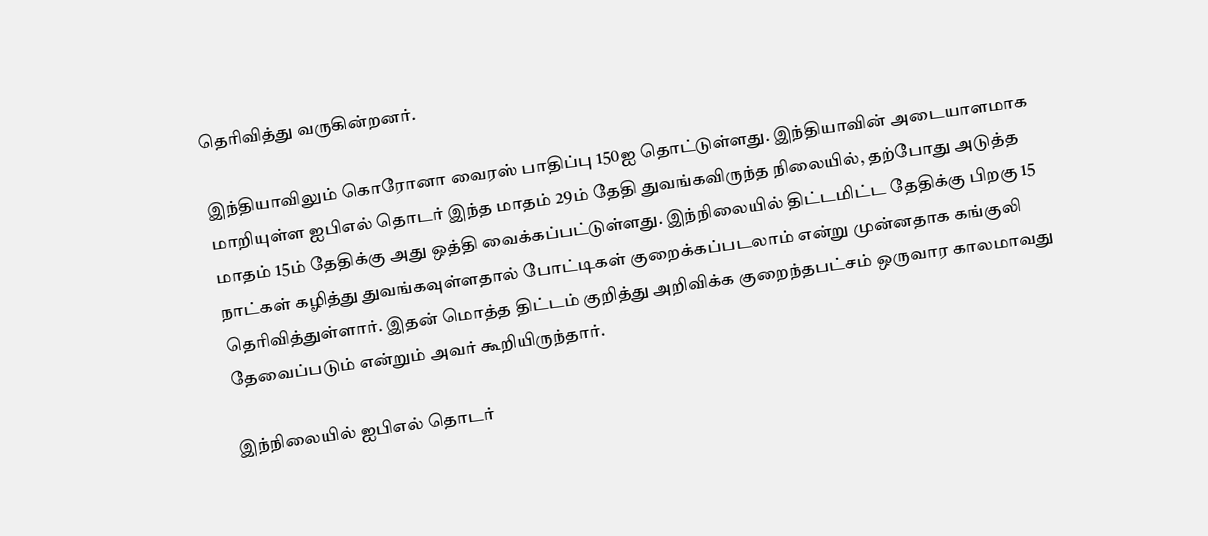தெரிவித்து வருகின்றனர்.

இந்தியாவிலும் கொரோனா வைரஸ் பாதிப்பு 150ஐ தொட்டுள்ளது. இந்தியாவின் அடையாளமாக மாறியுள்ள ஐபிஎல் தொடர் இந்த மாதம் 29ம் தேதி துவங்கவிருந்த நிலையில், தற்போது அடுத்த மாதம் 15ம் தேதிக்கு அது ஒத்தி வைக்கப்பட்டுள்ளது. இந்நிலையில் திட்டமிட்ட தேதிக்கு பிறகு 15 நாட்கள் கழித்து துவங்கவுள்ளதால் போட்டிகள் குறைக்கப்படலாம் என்று முன்னதாக கங்குலி தெரிவித்துள்ளார். இதன் மொத்த திட்டம் குறித்து அறிவிக்க குறைந்தபட்சம் ஒருவார காலமாவது தேவைப்படும் என்றும் அவர் கூறியிருந்தார்.

இந்நிலையில் ஐபிஎல் தொடர்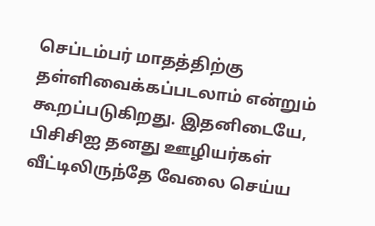செப்டம்பர் மாதத்திற்கு தள்ளிவைக்கப்படலாம் என்றும் கூறப்படுகிறது. இதனிடையே, பிசிசிஐ தனது ஊழியர்கள் வீட்டிலிருந்தே வேலை செய்ய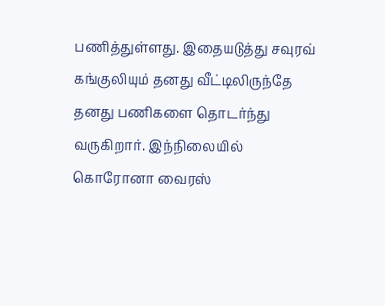பணித்துள்ளது. இதையடுத்து சவுரவ் கங்குலியும் தனது வீட்டிலிருந்தே தனது பணிகளை தொடர்ந்து வருகிறார். இந்நிலையில் கொரோனா வைரஸ்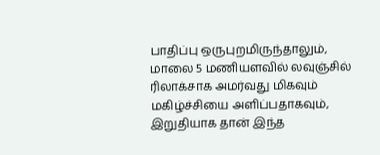பாதிப்பு ஒருபுறமிருந்தாலும், மாலை 5 மணியளவில் லவுஞ்சில் ரிலாக்சாக அமர்வது மிகவும் மகிழ்ச்சியை அளிப்பதாகவும், இறுதியாக தான் இந்த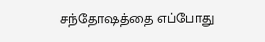சந்தோஷத்தை எப்போது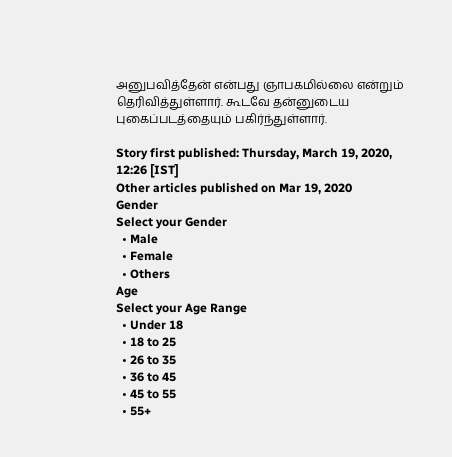அனுபவித்தேன் என்பது ஞாபகமில்லை என்றும் தெரிவித்துள்ளார். கூடவே தன்னுடைய புகைப்படத்தையும் பகிர்ந்துள்ளார்.

Story first published: Thursday, March 19, 2020, 12:26 [IST]
Other articles published on Mar 19, 2020
Gender
Select your Gender
  • Male
  • Female
  • Others
Age
Select your Age Range
  • Under 18
  • 18 to 25
  • 26 to 35
  • 36 to 45
  • 45 to 55
  • 55+